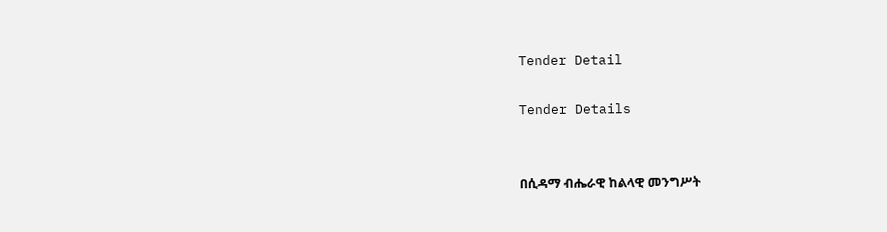Tender Detail

Tender Details


በሲዳማ ብሔራዊ ከልላዊ መንግሥት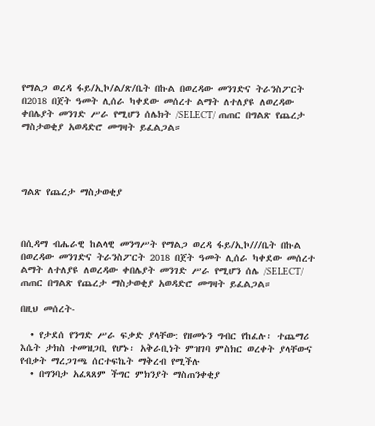የማልጋ ወረዳ ፋይ/ኢኮ/ል/ጽ/ቤት በኩል በወረዳው መንገድና ትራንስፖርት በ2018 በጀት ዓመት ሊሰራ ካቀደው መሰረተ ልማት ለተለያዩ ለወረዳው ቀበሌያት መንገድ ሥራ የሚሆን ሰሌክት /SELECT/ ጠጠር በግልጽ የጨረታ ማስታወቂያ አወዳድሮ መግዛት ይፈልጋል።




ግልጽ የጨረታ ማስታወቂያ



በሲዳማ ብሔራዊ ከልላዊ መንግሥት የማልጋ ወረዳ ፋይ/ኢኮ///ቤት በኩል በወረዳው መንገድና ትራንስፖርት 2018 በጀት ዓመት ሊሰራ ካቀደው መሰረተ ልማት ለተለያዩ ለወረዳው ቀበሌያት መንገድ ሥራ የሚሆን ሰሌ /SELECT/ ጠጠር በግልጽ የጨረታ ማስታወቂያ አወዳድሮ መግዛት ይፈልጋል።

በዚህ መሰረት-

  • የታደሰ የንግድ ሥራ ፍቃድ ያላቸው: የዘመኑን ግብር የከፈሉ፡ ተጨማሪ እሴት ታክስ ተመዝጋቢ የሆኑ፡ አቅራቢነት ምዝገባ ምስክር ወረቀት ያላቸውና የብቃት ማረጋገጫ ሰርተፍኬት ማቅረብ የሚችሉ
  • በግንባታ አፈጻጸም ችግር ምክንያት ማስጠንቀቂያ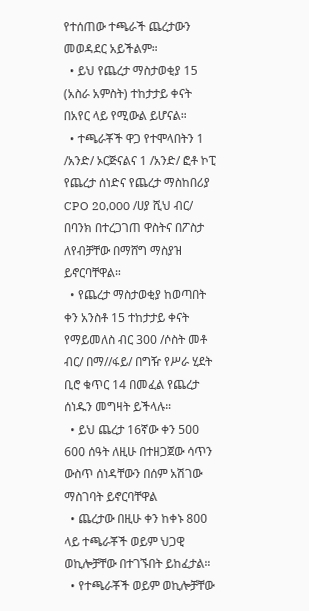የተሰጠው ተጫራች ጨረታውን መወዳደር አይችልም።
  • ይህ የጨረታ ማስታወቂያ 15 (አስራ አምስት) ተከታታይ ቀናት በአየር ላይ የሚውል ይሆናል።
  • ተጫራቾች ዋጋ የተሞላበትን 1 /አንድ/ ኦርጅናልና 1 /አንድ/ ፎቶ ኮፒ የጨረታ ሰነድና የጨረታ ማስከበሪያ CPO 20,000 /ሀያ ሺህ ብር/ በባንክ በተረጋገጠ ዋስትና በፖስታ ለየብቻቸው በማሸግ ማስያዝ ይኖርባቸዋል።
  • የጨረታ ማስታወቂያ ከወጣበት ቀን አንስቶ 15 ተከታታይ ቀናት የማይመለስ ብር 300 /ሶስት መቶ ብር/ በማ//ፋይ/ በግዥ የሥራ ሂደት ቢሮ ቁጥር 14 በመፈል የጨረታ ሰነዱን መግዛት ይችላሉ።
  • ይህ ጨረታ 16ኛው ቀን 500 600 ሰዓት ለዚሁ በተዘጋጀው ሳጥን ውስጥ ሰነዳቸውን በሰም አሽገው ማስገባት ይኖርባቸዋል
  • ጨረታው በዚሁ ቀን ከቀኑ 800 ላይ ተጫራቾች ወይም ህጋዊ ወኪሎቻቸው በተገኙበት ይከፈታል።
  • የተጫራቾች ወይም ወኪሎቻቸው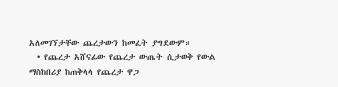አለመገኘታቸው ጨረታውን ከመፈት ያግደውም።
  • የጨረታ አሸናፊው የጨረታ ውጤት ሲታወቅ የውል ማስከበሪያ ከጠቅላላ የጨረታ ዋጋ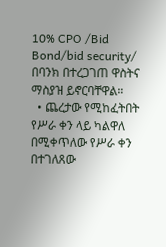10% CPO /Bid Bond/bid security/ በባንክ በተረጋገጠ ዋስትና ማስያዝ ይኖርባቸዋል።
  • ጨረታው የሚከፈትበት የሥራ ቀን ላይ ካልዋለ በሚቀጥለው የሥራ ቀን በተገለጸው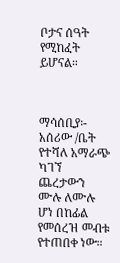ቦታና ሰዓት የሚከፈት ይሆናል።



ማሳሰቢያ፡- አሰሪው /ቤት የተሻለ አማራጭ ካገኘ ጨረታውን ሙሉ ለሙሉ ሆነ በከፊል የመሰረዝ መብቱ የተጠበቀ ነው።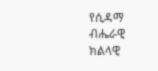የሲዳማ ብሔራዊ ክልላዊ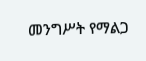መንግሥት የማልጋ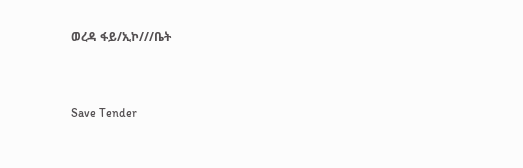ወረዳ ፋይ/ኢኮ///ቤት



Save Tender